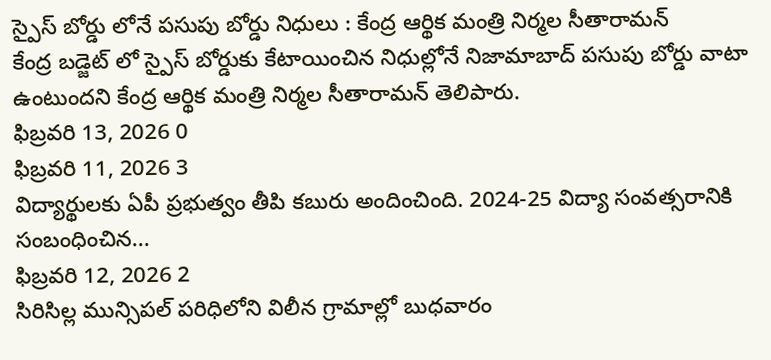స్పైస్ బోర్డు లోనే పసుపు బోర్డు నిధులు : కేంద్ర ఆర్థిక మంత్రి నిర్మల సీతారామన్
కేంద్ర బడ్జెట్ లో స్పైస్ బోర్డుకు కేటాయించిన నిధుల్లోనే నిజామాబాద్ పసుపు బోర్డు వాటా ఉంటుందని కేంద్ర ఆర్థిక మంత్రి నిర్మల సీతారామన్ తెలిపారు.
ఫిబ్రవరి 13, 2026 0
ఫిబ్రవరి 11, 2026 3
విద్యార్థులకు ఏపీ ప్రభుత్వం తీపి కబురు అందించింది. 2024-25 విద్యా సంవత్సరానికి సంబంధించిన...
ఫిబ్రవరి 12, 2026 2
సిరిసిల్ల మున్సిపల్ పరిధిలోని విలీన గ్రామాల్లో బుధవారం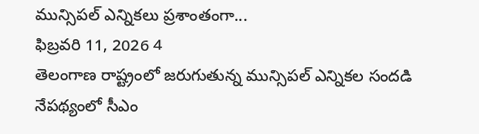మున్సిపల్ ఎన్నికలు ప్రశాంతంగా...
ఫిబ్రవరి 11, 2026 4
తెలంగాణ రాష్ట్రంలో జరుగుతున్న మున్సిపల్ ఎన్నికల సందడి నేపథ్యంలో సీఎం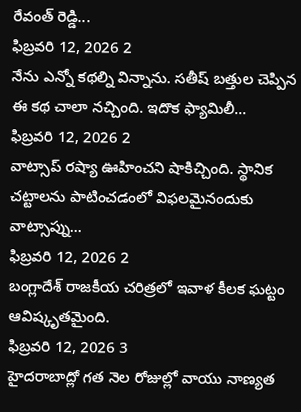రేవంత్ రెడ్డి...
ఫిబ్రవరి 12, 2026 2
నేను ఎన్నో కథల్ని విన్నాను. సతీష్ బత్తుల చెప్పిన ఈ కథ చాలా నచ్చింది. ఇదొక ఫ్యామిలీ...
ఫిబ్రవరి 12, 2026 2
వాట్సాప్ రష్యా ఊహించని షాకిచ్చింది. స్థానిక చట్టాలను పాటించడంలో విఫలమైనందుకు వాట్సాప్ను...
ఫిబ్రవరి 12, 2026 2
బంగ్లాదేశ్ రాజకీయ చరిత్రలో ఇవాళ కీలక ఘట్టం ఆవిష్కృతమైంది.
ఫిబ్రవరి 12, 2026 3
హైదరాబాద్లో గత నెల రోజుల్లో వాయు నాణ్యత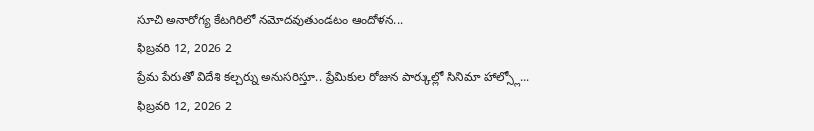సూచి అనారోగ్య కేటగిరిలో నమోదవుతుండటం ఆందోళన...
ఫిబ్రవరి 12, 2026 2
ప్రేమ పేరుతో విదేశి కల్చర్ను అనుసరిస్తూ.. ప్రేమికుల రోజున పార్కుల్లో సినిమా హాల్స్లో...
ఫిబ్రవరి 12, 2026 2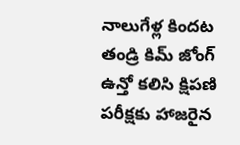నాలుగేళ్ల కిందట తండ్రి కిమ్ జోంగ్ ఉన్తో కలిసి క్షిపణి పరీక్షకు హాజరైన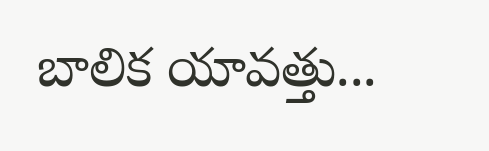బాలిక యావత్తు...